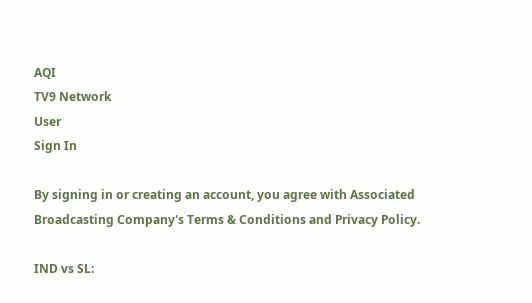AQI
TV9 Network
User
Sign In

By signing in or creating an account, you agree with Associated Broadcasting Company's Terms & Conditions and Privacy Policy.

IND vs SL: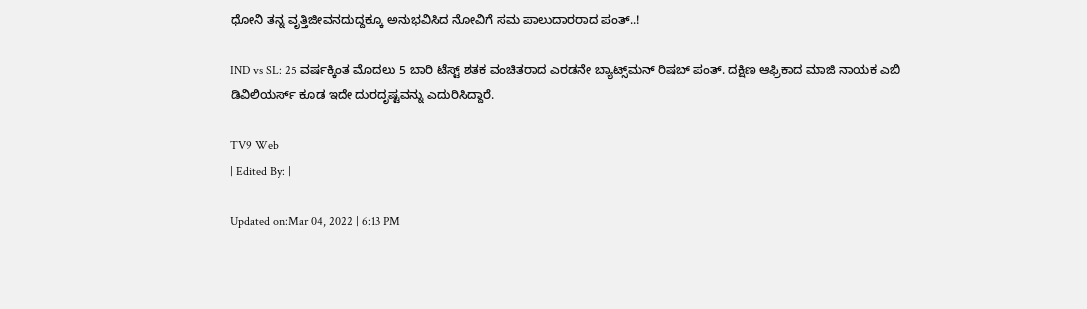ಧೋನಿ ತನ್ನ ವೃತ್ತಿಜೀವನದುದ್ದಕ್ಕೂ ಅನುಭವಿಸಿದ ನೋವಿಗೆ ಸಮ ಪಾಲುದಾರರಾದ ಪಂತ್..!

IND vs SL: 25 ವರ್ಷಕ್ಕಿಂತ ಮೊದಲು 5 ಬಾರಿ ಟೆಸ್ಟ್ ಶತಕ ವಂಚಿತರಾದ ಎರಡನೇ ಬ್ಯಾಟ್ಸ್‌ಮನ್ ರಿಷಬ್ ಪಂತ್. ದಕ್ಷಿಣ ಆಫ್ರಿಕಾದ ಮಾಜಿ ನಾಯಕ ಎಬಿ ಡಿವಿಲಿಯರ್ಸ್ ಕೂಡ ಇದೇ ದುರದೃಷ್ಟವನ್ನು ಎದುರಿಸಿದ್ದಾರೆ.

TV9 Web
| Edited By: |

Updated on:Mar 04, 2022 | 6:13 PM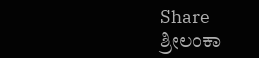Share
ಶ್ರೀಲಂಕಾ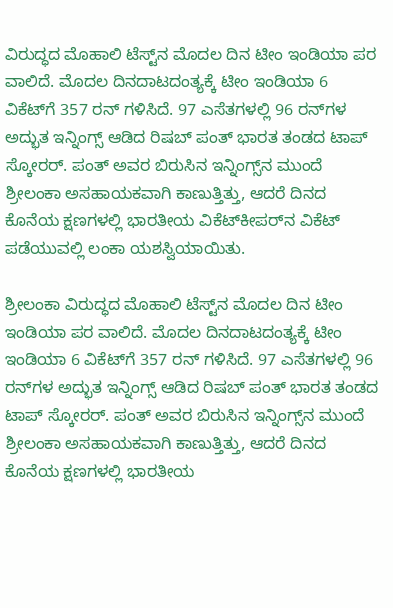ವಿರುದ್ಧದ ಮೊಹಾಲಿ ಟೆಸ್ಟ್‌ನ ಮೊದಲ ದಿನ ಟೀಂ ಇಂಡಿಯಾ ಪರ ವಾಲಿದೆ. ಮೊದಲ ದಿನದಾಟದಂತ್ಯಕ್ಕೆ ಟೀಂ ಇಂಡಿಯಾ 6 ವಿಕೆಟ್‌ಗೆ 357 ರನ್ ಗಳಿಸಿದೆ. 97 ಎಸೆತಗಳಲ್ಲಿ 96 ರನ್‌ಗಳ ಅದ್ಭುತ ಇನ್ನಿಂಗ್ಸ್‌ ಆಡಿದ ರಿಷಬ್‌ ಪಂತ್‌ ಭಾರತ ತಂಡದ ಟಾಪ್‌ ಸ್ಕೋರರ್‌. ಪಂತ್ ಅವರ ಬಿರುಸಿನ ಇನ್ನಿಂಗ್ಸ್‌ನ ಮುಂದೆ ಶ್ರೀಲಂಕಾ ಅಸಹಾಯಕವಾಗಿ ಕಾಣುತ್ತಿತ್ತು, ಆದರೆ ದಿನದ ಕೊನೆಯ ಕ್ಷಣಗಳಲ್ಲಿ ಭಾರತೀಯ ವಿಕೆಟ್‌ಕೀಪರ್‌ನ ವಿಕೆಟ್ ಪಡೆಯುವಲ್ಲಿ ಲಂಕಾ ಯಶಸ್ವಿಯಾಯಿತು.

ಶ್ರೀಲಂಕಾ ವಿರುದ್ಧದ ಮೊಹಾಲಿ ಟೆಸ್ಟ್‌ನ ಮೊದಲ ದಿನ ಟೀಂ ಇಂಡಿಯಾ ಪರ ವಾಲಿದೆ. ಮೊದಲ ದಿನದಾಟದಂತ್ಯಕ್ಕೆ ಟೀಂ ಇಂಡಿಯಾ 6 ವಿಕೆಟ್‌ಗೆ 357 ರನ್ ಗಳಿಸಿದೆ. 97 ಎಸೆತಗಳಲ್ಲಿ 96 ರನ್‌ಗಳ ಅದ್ಭುತ ಇನ್ನಿಂಗ್ಸ್‌ ಆಡಿದ ರಿಷಬ್‌ ಪಂತ್‌ ಭಾರತ ತಂಡದ ಟಾಪ್‌ ಸ್ಕೋರರ್‌. ಪಂತ್ ಅವರ ಬಿರುಸಿನ ಇನ್ನಿಂಗ್ಸ್‌ನ ಮುಂದೆ ಶ್ರೀಲಂಕಾ ಅಸಹಾಯಕವಾಗಿ ಕಾಣುತ್ತಿತ್ತು, ಆದರೆ ದಿನದ ಕೊನೆಯ ಕ್ಷಣಗಳಲ್ಲಿ ಭಾರತೀಯ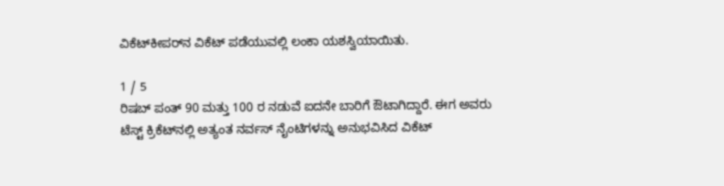ವಿಕೆಟ್‌ಕೀಪರ್‌ನ ವಿಕೆಟ್ ಪಡೆಯುವಲ್ಲಿ ಲಂಕಾ ಯಶಸ್ವಿಯಾಯಿತು.

1 / 5
ರಿಷಬ್ ಪಂತ್ 90 ಮತ್ತು 100 ರ ನಡುವೆ ಐದನೇ ಬಾರಿಗೆ ಔಟಾಗಿದ್ದಾರೆ. ಈಗ ಅವರು ಟೆಸ್ಟ್ ಕ್ರಿಕೆಟ್‌ನಲ್ಲಿ ಅತ್ಯಂತ ನರ್ವಸ್ ನೈಂಟಿಗಳನ್ನು ಅನುಭವಿಸಿದ ವಿಕೆಟ್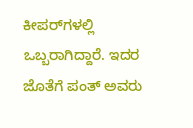ಕೀಪರ್‌ಗಳಲ್ಲಿ ಒಬ್ಬರಾಗಿದ್ದಾರೆ. ಇದರ ಜೊತೆಗೆ ಪಂತ್ ಅವರು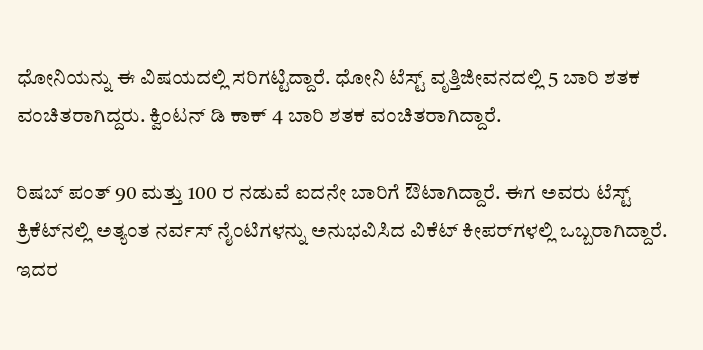ಧೋನಿಯನ್ನು ಈ ವಿಷಯದಲ್ಲಿ ಸರಿಗಟ್ಟಿದ್ದಾರೆ. ಧೋನಿ ಟೆಸ್ಟ್ ವೃತ್ತಿಜೀವನದಲ್ಲಿ 5 ಬಾರಿ ಶತಕ ವಂಚಿತರಾಗಿದ್ದರು. ಕ್ವಿಂಟನ್ ಡಿ ಕಾಕ್ 4 ಬಾರಿ ಶತಕ ವಂಚಿತರಾಗಿದ್ದಾರೆ.

ರಿಷಬ್ ಪಂತ್ 90 ಮತ್ತು 100 ರ ನಡುವೆ ಐದನೇ ಬಾರಿಗೆ ಔಟಾಗಿದ್ದಾರೆ. ಈಗ ಅವರು ಟೆಸ್ಟ್ ಕ್ರಿಕೆಟ್‌ನಲ್ಲಿ ಅತ್ಯಂತ ನರ್ವಸ್ ನೈಂಟಿಗಳನ್ನು ಅನುಭವಿಸಿದ ವಿಕೆಟ್ ಕೀಪರ್‌ಗಳಲ್ಲಿ ಒಬ್ಬರಾಗಿದ್ದಾರೆ. ಇದರ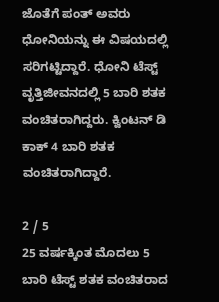ಜೊತೆಗೆ ಪಂತ್ ಅವರು ಧೋನಿಯನ್ನು ಈ ವಿಷಯದಲ್ಲಿ ಸರಿಗಟ್ಟಿದ್ದಾರೆ. ಧೋನಿ ಟೆಸ್ಟ್ ವೃತ್ತಿಜೀವನದಲ್ಲಿ 5 ಬಾರಿ ಶತಕ ವಂಚಿತರಾಗಿದ್ದರು. ಕ್ವಿಂಟನ್ ಡಿ ಕಾಕ್ 4 ಬಾರಿ ಶತಕ ವಂಚಿತರಾಗಿದ್ದಾರೆ.

2 / 5
25 ವರ್ಷಕ್ಕಿಂತ ಮೊದಲು 5 ಬಾರಿ ಟೆಸ್ಟ್ ಶತಕ ವಂಚಿತರಾದ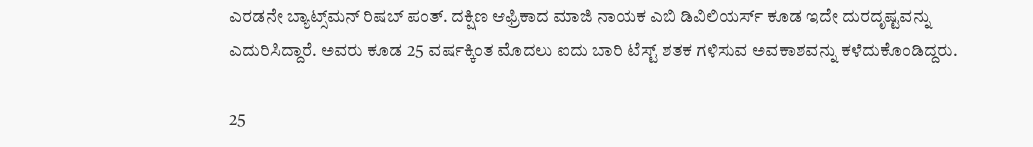ಎರಡನೇ ಬ್ಯಾಟ್ಸ್‌ಮನ್ ರಿಷಬ್ ಪಂತ್. ದಕ್ಷಿಣ ಆಫ್ರಿಕಾದ ಮಾಜಿ ನಾಯಕ ಎಬಿ ಡಿವಿಲಿಯರ್ಸ್ ಕೂಡ ಇದೇ ದುರದೃಷ್ಟವನ್ನು ಎದುರಿಸಿದ್ದಾರೆ. ಅವರು ಕೂಡ 25 ವರ್ಷಕ್ಕಿಂತ ಮೊದಲು ಐದು ಬಾರಿ ಟೆಸ್ಟ್ ಶತಕ ಗಳಿಸುವ ಅವಕಾಶವನ್ನು ಕಳೆದುಕೊಂಡಿದ್ದರು.

25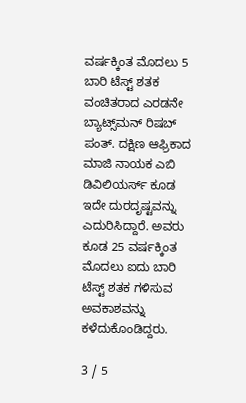ವರ್ಷಕ್ಕಿಂತ ಮೊದಲು 5 ಬಾರಿ ಟೆಸ್ಟ್ ಶತಕ ವಂಚಿತರಾದ ಎರಡನೇ ಬ್ಯಾಟ್ಸ್‌ಮನ್ ರಿಷಬ್ ಪಂತ್. ದಕ್ಷಿಣ ಆಫ್ರಿಕಾದ ಮಾಜಿ ನಾಯಕ ಎಬಿ ಡಿವಿಲಿಯರ್ಸ್ ಕೂಡ ಇದೇ ದುರದೃಷ್ಟವನ್ನು ಎದುರಿಸಿದ್ದಾರೆ. ಅವರು ಕೂಡ 25 ವರ್ಷಕ್ಕಿಂತ ಮೊದಲು ಐದು ಬಾರಿ ಟೆಸ್ಟ್ ಶತಕ ಗಳಿಸುವ ಅವಕಾಶವನ್ನು ಕಳೆದುಕೊಂಡಿದ್ದರು.

3 / 5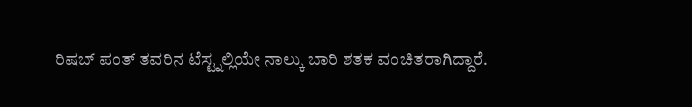ರಿಷಬ್ ಪಂತ್ ತವರಿನ ಟೆಸ್ಟ್ನಲ್ಲಿಯೇ ನಾಲ್ಕು ಬಾರಿ ಶತಕ ವಂಚಿತರಾಗಿದ್ದಾರೆ.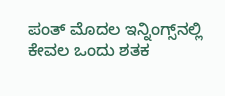ಪಂತ್ ಮೊದಲ ಇನ್ನಿಂಗ್ಸ್‌ನಲ್ಲಿ ಕೇವಲ ಒಂದು ಶತಕ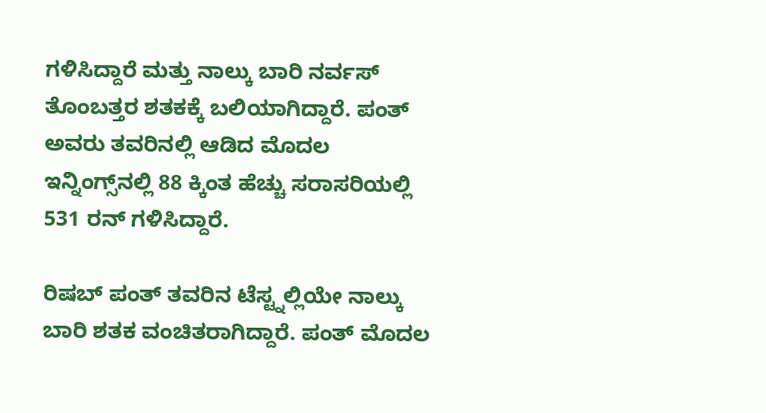ಗಳಿಸಿದ್ದಾರೆ ಮತ್ತು ನಾಲ್ಕು ಬಾರಿ ನರ್ವಸ್ ತೊಂಬತ್ತರ ಶತಕಕ್ಕೆ ಬಲಿಯಾಗಿದ್ದಾರೆ. ಪಂತ್ ಅವರು ತವರಿನಲ್ಲಿ ಆಡಿದ ಮೊದಲ ಇನ್ನಿಂಗ್ಸ್‌ನಲ್ಲಿ 88 ಕ್ಕಿಂತ ಹೆಚ್ಚು ಸರಾಸರಿಯಲ್ಲಿ 531 ರನ್ ಗಳಿಸಿದ್ದಾರೆ.

ರಿಷಬ್ ಪಂತ್ ತವರಿನ ಟೆಸ್ಟ್ನಲ್ಲಿಯೇ ನಾಲ್ಕು ಬಾರಿ ಶತಕ ವಂಚಿತರಾಗಿದ್ದಾರೆ. ಪಂತ್ ಮೊದಲ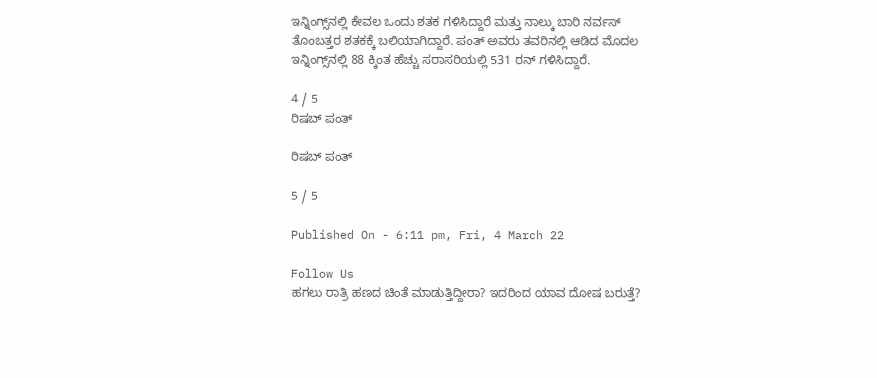ಇನ್ನಿಂಗ್ಸ್‌ನಲ್ಲಿ ಕೇವಲ ಒಂದು ಶತಕ ಗಳಿಸಿದ್ದಾರೆ ಮತ್ತು ನಾಲ್ಕು ಬಾರಿ ನರ್ವಸ್ ತೊಂಬತ್ತರ ಶತಕಕ್ಕೆ ಬಲಿಯಾಗಿದ್ದಾರೆ. ಪಂತ್ ಅವರು ತವರಿನಲ್ಲಿ ಆಡಿದ ಮೊದಲ ಇನ್ನಿಂಗ್ಸ್‌ನಲ್ಲಿ 88 ಕ್ಕಿಂತ ಹೆಚ್ಚು ಸರಾಸರಿಯಲ್ಲಿ 531 ರನ್ ಗಳಿಸಿದ್ದಾರೆ.

4 / 5
ರಿಷಬ್ ಪಂತ್

ರಿಷಬ್ ಪಂತ್

5 / 5

Published On - 6:11 pm, Fri, 4 March 22

Follow Us
ಹಗಲು ರಾತ್ರಿ ಹಣದ ಚಿಂತೆ ಮಾಡುತ್ತಿದ್ದೀರಾ? ಇದರಿಂದ ಯಾವ ದೋಷ ಬರುತ್ತೆ?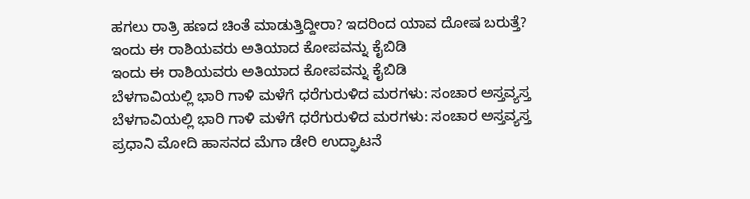ಹಗಲು ರಾತ್ರಿ ಹಣದ ಚಿಂತೆ ಮಾಡುತ್ತಿದ್ದೀರಾ? ಇದರಿಂದ ಯಾವ ದೋಷ ಬರುತ್ತೆ?
ಇಂದು ಈ ರಾಶಿಯವರು ಅತಿಯಾದ ಕೋಪವನ್ನು ಕೈಬಿಡಿ
ಇಂದು ಈ ರಾಶಿಯವರು ಅತಿಯಾದ ಕೋಪವನ್ನು ಕೈಬಿಡಿ
ಬೆಳಗಾವಿಯಲ್ಲಿ ಭಾರಿ ಗಾಳಿ ಮಳೆಗೆ ಧರೆಗುರುಳಿದ ಮರಗಳು: ಸಂಚಾರ ಅಸ್ತವ್ಯಸ್ತ
ಬೆಳಗಾವಿಯಲ್ಲಿ ಭಾರಿ ಗಾಳಿ ಮಳೆಗೆ ಧರೆಗುರುಳಿದ ಮರಗಳು: ಸಂಚಾರ ಅಸ್ತವ್ಯಸ್ತ
ಪ್ರಧಾನಿ ಮೋದಿ ಹಾಸನದ ಮೆಗಾ ಡೇರಿ ಉದ್ಘಾಟನೆ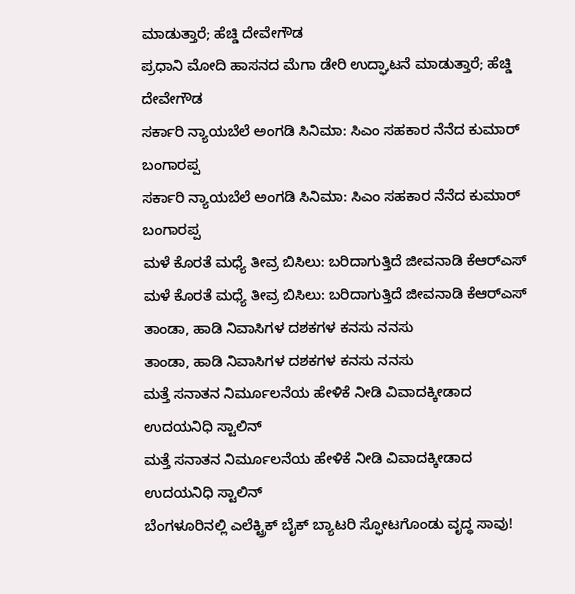ಮಾಡುತ್ತಾರೆ; ಹೆಚ್ಡಿ ದೇವೇಗೌಡ
ಪ್ರಧಾನಿ ಮೋದಿ ಹಾಸನದ ಮೆಗಾ ಡೇರಿ ಉದ್ಘಾಟನೆ ಮಾಡುತ್ತಾರೆ; ಹೆಚ್ಡಿ ದೇವೇಗೌಡ
ಸರ್ಕಾರಿ ನ್ಯಾಯಬೆಲೆ ಅಂಗಡಿ ಸಿನಿಮಾ: ಸಿಎಂ ಸಹಕಾರ ನೆನೆದ ಕುಮಾರ್ ಬಂಗಾರಪ್ಪ
ಸರ್ಕಾರಿ ನ್ಯಾಯಬೆಲೆ ಅಂಗಡಿ ಸಿನಿಮಾ: ಸಿಎಂ ಸಹಕಾರ ನೆನೆದ ಕುಮಾರ್ ಬಂಗಾರಪ್ಪ
ಮಳೆ ಕೊರತೆ ಮಧ್ಯೆ ತೀವ್ರ ಬಿಸಿಲು: ಬರಿದಾಗುತ್ತಿದೆ ಜೀವನಾಡಿ ಕೆಆರ್‌ಎಸ್
ಮಳೆ ಕೊರತೆ ಮಧ್ಯೆ ತೀವ್ರ ಬಿಸಿಲು: ಬರಿದಾಗುತ್ತಿದೆ ಜೀವನಾಡಿ ಕೆಆರ್‌ಎಸ್
ತಾಂಡಾ, ಹಾಡಿ ನಿವಾಸಿಗಳ ದಶಕಗಳ ಕನಸು ನನಸು
ತಾಂಡಾ, ಹಾಡಿ ನಿವಾಸಿಗಳ ದಶಕಗಳ ಕನಸು ನನಸು
ಮತ್ತೆ ಸನಾತನ ನಿರ್ಮೂಲನೆಯ ಹೇಳಿಕೆ ನೀಡಿ ವಿವಾದಕ್ಕೀಡಾದ ಉದಯನಿಧಿ ಸ್ಟಾಲಿನ್
ಮತ್ತೆ ಸನಾತನ ನಿರ್ಮೂಲನೆಯ ಹೇಳಿಕೆ ನೀಡಿ ವಿವಾದಕ್ಕೀಡಾದ ಉದಯನಿಧಿ ಸ್ಟಾಲಿನ್
ಬೆಂಗಳೂರಿನಲ್ಲಿ ಎಲೆಕ್ಟ್ರಿಕ್ ಬೈಕ್ ಬ್ಯಾಟರಿ ಸ್ಫೋಟಗೊಂಡು ವೃದ್ಧ ಸಾವು!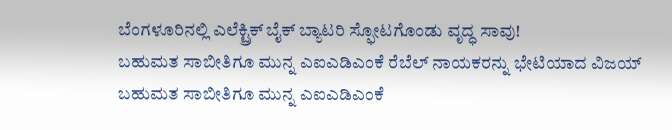ಬೆಂಗಳೂರಿನಲ್ಲಿ ಎಲೆಕ್ಟ್ರಿಕ್ ಬೈಕ್ ಬ್ಯಾಟರಿ ಸ್ಫೋಟಗೊಂಡು ವೃದ್ಧ ಸಾವು!
ಬಹುಮತ ಸಾಬೀತಿಗೂ ಮುನ್ನ ಎಐಎಡಿಎಂಕೆ ರೆಬೆಲ್ ನಾಯಕರನ್ನು ಭೇಟಿಯಾದ ವಿಜಯ್
ಬಹುಮತ ಸಾಬೀತಿಗೂ ಮುನ್ನ ಎಐಎಡಿಎಂಕೆ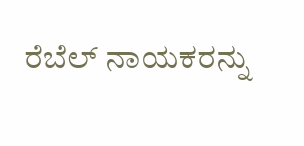ರೆಬೆಲ್ ನಾಯಕರನ್ನು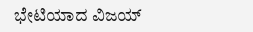ಭೇಟಿಯಾದ ವಿಜಯ್